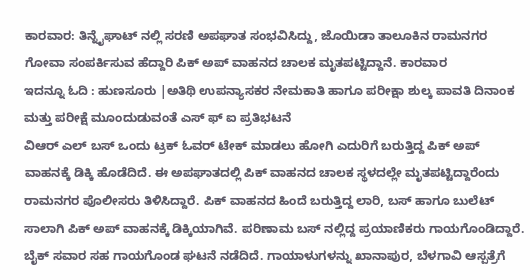ಕಾರವಾರ: ತಿನ್ನೈಘಾಟ್ ನಲ್ಲಿ ಸರಣಿ ಅಪಘಾತ ಸಂಭವಿಸಿದ್ದು, ಜೊಯಿಡಾ ತಾಲೂಕಿನ ರಾಮನಗರ ಗೋವಾ ಸಂಪರ್ಕಿಸುವ ಹೆದ್ದಾರಿ ಪಿಕ್ ಅಪ್ ವಾಹನದ ಚಾಲಕ ಮೃತಪಟ್ಟಿದ್ದಾನೆ. ಕಾರವಾರ
ಇದನ್ನೂ ಓದಿ : ಹುಣಸೂರು |ಅತಿಥಿ ಉಪನ್ಯಾಸಕರ ನೇಮಕಾತಿ ಹಾಗೂ ಪರೀಕ್ಷಾ ಶುಲ್ಕ ಪಾವತಿ ದಿನಾಂಕ ಮತ್ತು ಪರೀಕ್ಷೆ ಮೂಂದುಡುವಂತೆ ಎಸ್ ಫ್ ಐ ಪ್ರತಿಭಟನೆ
ವಿಆರ್ ಎಲ್ ಬಸ್ ಒಂದು ಟ್ರಕ್ ಓವರ್ ಟೇಕ್ ಮಾಡಲು ಹೋಗಿ ಎದುರಿಗೆ ಬರುತ್ತಿದ್ದ ಪಿಕ್ ಅಪ್ ವಾಹನಕ್ಕೆ ಡಿಕ್ಕಿ ಹೊಡೆದಿದೆ. ಈ ಅಪಘಾತದಲ್ಲಿ ಪಿಕ್ ವಾಹನದ ಚಾಲಕ ಸ್ಥಳದಲ್ಲೇ ಮೃತಪಟ್ಟಿದ್ದಾರೆಂದು ರಾಮನಗರ ಪೊಲೀಸರು ತಿಳಿಸಿದ್ದಾರೆ. ಪಿಕ್ ವಾಹನದ ಹಿಂದೆ ಬರುತ್ತಿದ್ದ ಲಾರಿ, ಬಸ್ ಹಾಗೂ ಬುಲೆಟ್ ಸಾಲಾಗಿ ಪಿಕ್ ಅಪ್ ವಾಹನಕ್ಕೆ ಡಿಕ್ಕಿಯಾಗಿವೆ. ಪರಿಣಾಮ ಬಸ್ ನಲ್ಲಿದ್ದ ಪ್ರಯಾಣಿಕರು ಗಾಯಗೊಂಡಿದ್ದಾರೆ. ಬೈಕ್ ಸವಾರ ಸಹ ಗಾಯಗೊಂಡ ಘಟನೆ ನಡೆದಿದೆ. ಗಾಯಾಳುಗಳನ್ನು ಖಾನಾಪುರ, ಬೆಳಗಾವಿ ಆಸ್ಪತ್ರೆಗೆ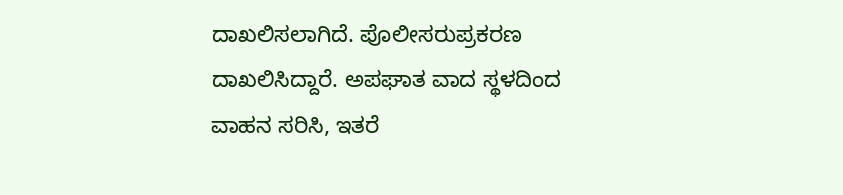ದಾಖಲಿಸಲಾಗಿದೆ. ಪೊಲೀಸರುಪ್ರಕರಣ ದಾಖಲಿಸಿದ್ದಾರೆ. ಅಪಘಾತ ವಾದ ಸ್ಥಳದಿಂದ ವಾಹನ ಸರಿಸಿ, ಇತರೆ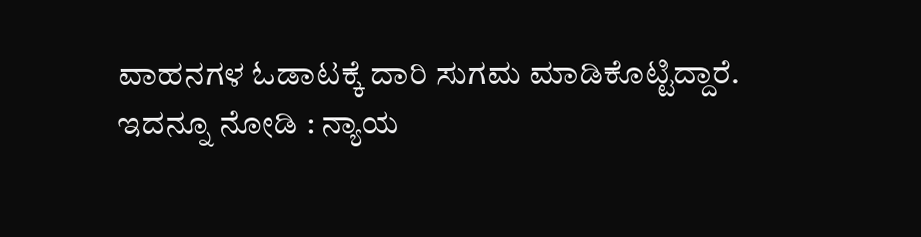ವಾಹನಗಳ ಓಡಾಟಕ್ಕೆ ದಾರಿ ಸುಗಮ ಮಾಡಿಕೊಟ್ಟಿದ್ದಾರೆ.
ಇದನ್ನೂ ನೋಡಿ : ನ್ಯಾಯ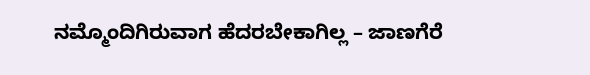ನಮ್ಮೊಂದಿಗಿರುವಾಗ ಹೆದರಬೇಕಾಗಿಲ್ಲ – ಜಾಣಗೆರೆ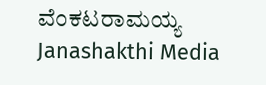ವೆಂಕಟರಾಮಯ್ಯ Janashakthi Media